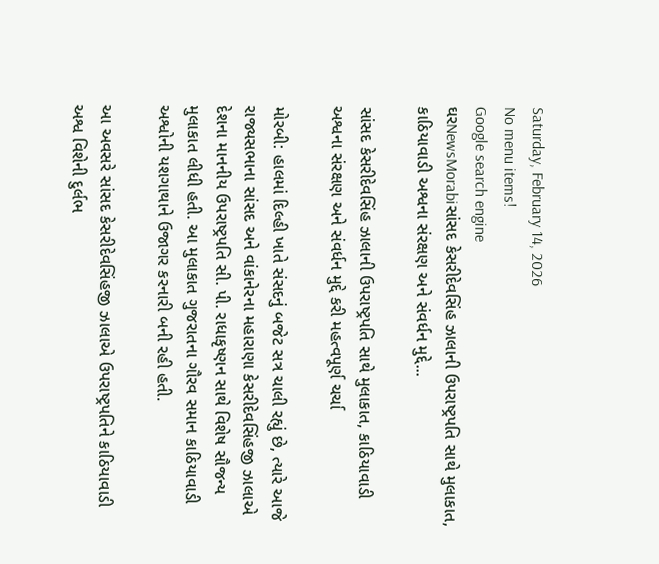Saturday, February 14, 2026
No menu items!
Google search engine
ઘરNewsMorabiસાંસદ કેસરીદેવસિંહ ઝાલાની ઉપરાષ્ટ્રપતિ સાથે મુલાકાત, કાઠિયાવાડી અશ્વના સંરક્ષણ અને સંવર્ધન મુદ્દે...

સાંસદ કેસરીદેવસિંહ ઝાલાની ઉપરાષ્ટ્રપતિ સાથે મુલાકાત, કાઠિયાવાડી અશ્વના સંરક્ષણ અને સંવર્ધન મુદ્દે કરી મહત્વપૂર્ણ ચર્ચા

મોરબી: હાલમાં દિલ્હી ખાતે સંસદનું બજેટ સત્ર ચાલી રહ્યું છે, ત્યારે આજે રાજ્યસભાના સાંસદ અને વાંકાનેરના મહારાણા કેસરીદેવસિંહજી ઝાલાએ દેશના માનનીય ઉપરાષ્ટ્રપતિ સી. પી. રાધાકૃષ્ણન સાથે વિશેષ સૌજન્ય મુલાકાત લીધી હતી. આ મુલાકાત ગુજરાતના ગૌરવ સમાન કાઠિયાવાડી અશ્વોની યશગાથાને ઉજાગર કરનારી બની રહી હતી.

આ અવસરે સાંસદ કેસરીદેવસિંહજી ઝાલાએ ઉપરાષ્ટ્રપતિને કાઠિયાવાડી અશ્વ વિશેની દુર્લભ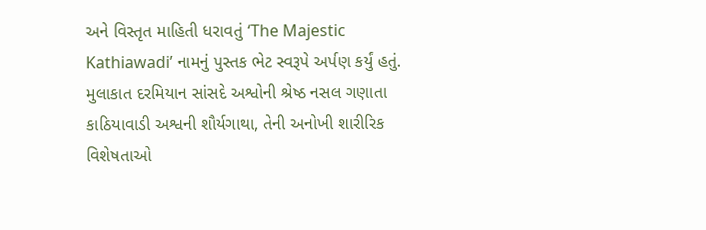અને વિસ્તૃત માહિતી ધરાવતું ‘The Majestic Kathiawadi’ નામનું પુસ્તક ભેટ સ્વરૂપે અર્પણ કર્યું હતું. મુલાકાત દરમિયાન સાંસદે અશ્વોની શ્રેષ્ઠ નસલ ગણાતા કાઠિયાવાડી અશ્વની શૌર્યગાથા, તેની અનોખી શારીરિક વિશેષતાઓ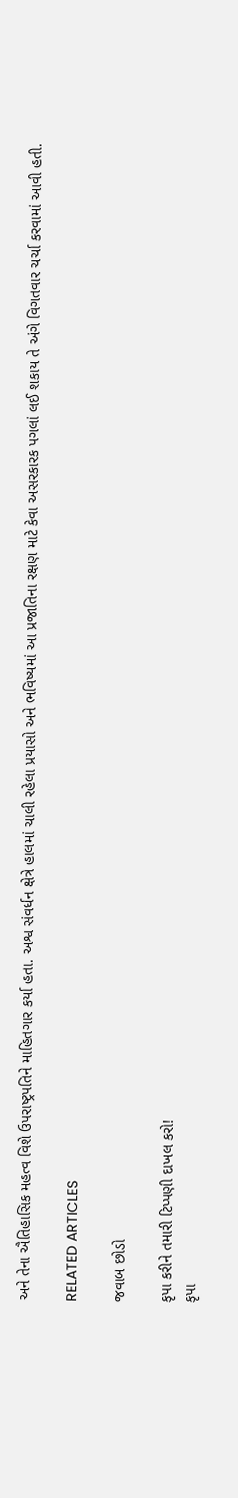અને તેના ઐતિહાસિક મહત્વ વિશે ઉપરાષ્ટ્રપતિને માહિતગાર કર્યા હતા. અશ્વ સંવર્ધન ક્ષેત્રે હાલમાં ચાલી રહેલા પ્રયાસો અને ભવિષ્યમાં આ પ્રજાતિના રક્ષણ માટે કેવા અસરકારક પગલાં લઈ શકાય તે અંગે વિગતવાર ચર્ચા કરવામાં આવી હતી.

RELATED ARTICLES

જવાબ છોડો

કૃપા કરીને તમારી ટિપ્પણી દાખલ કરો!
કૃપા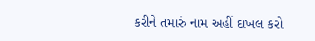કરીને તમારું નામ અહીં દાખલ કરો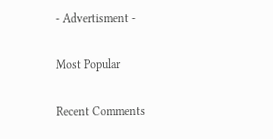- Advertisment -

Most Popular

Recent Comments